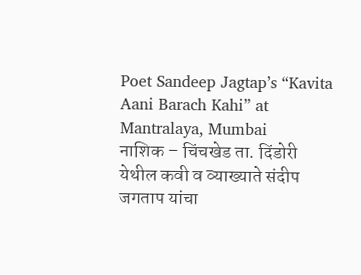Poet Sandeep Jagtap’s “Kavita Aani Barach Kahi” at Mantralaya, Mumbai
नाशिक – चिंचखेड ता. दिंडोरी येथील कवी व व्याख्याते संदीप जगताप यांचा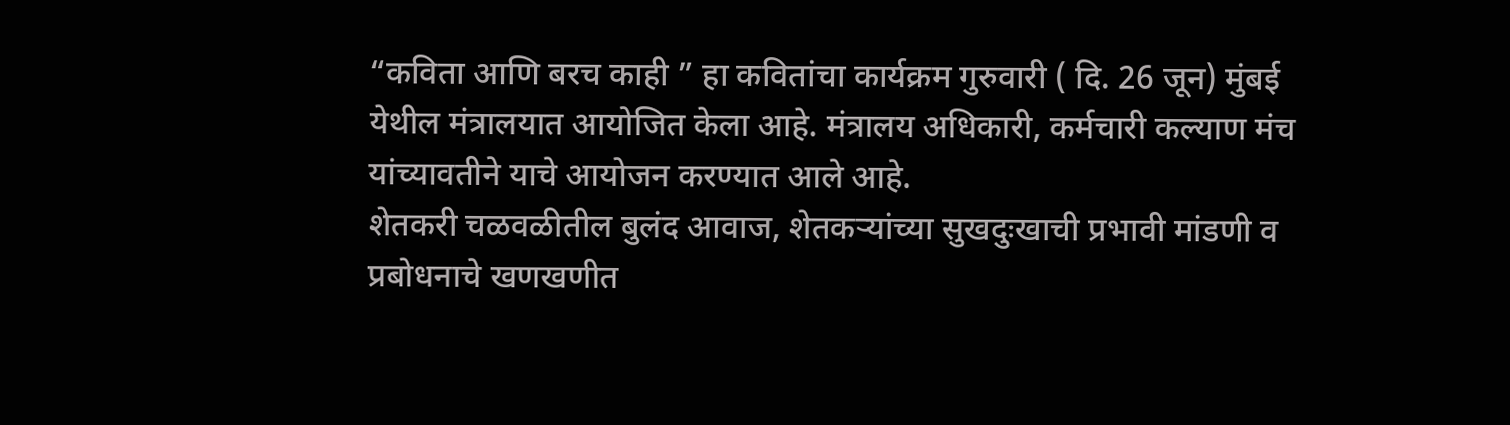“कविता आणि बरच काही ” हा कवितांचा कार्यक्रम गुरुवारी ( दि. 26 जून) मुंबई येथील मंत्रालयात आयोजित केला आहे. मंत्रालय अधिकारी, कर्मचारी कल्याण मंच यांच्यावतीने याचे आयोजन करण्यात आले आहे.
शेतकरी चळवळीतील बुलंद आवाज, शेतकऱ्यांच्या सुखदुःखाची प्रभावी मांडणी व प्रबोधनाचे खणखणीत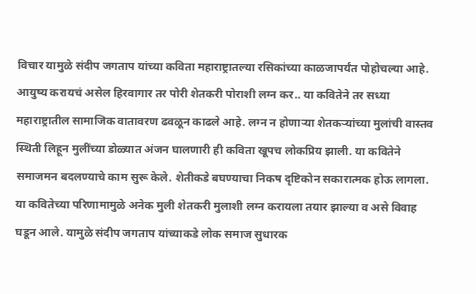विचार यामुळे संदीप जगताप यांच्या कविता महाराष्ट्रातल्या रसिकांच्या काळजापर्यंत पोहोचल्या आहे. आयुष्य करायचं असेल हिरवागार तर पोरी शेतकरी पोराशी लग्न कर.. या कवितेने तर सध्या महाराष्ट्रातील सामाजिक वातावरण ढवळून काढले आहे. लग्न न होणाऱ्या शेतकऱ्यांच्या मुलांची वास्तव स्थिती लिहून मुलींच्या डोळ्यात अंजन घालणारी ही कविता खूपच लोकप्रिय झाली. या कवितेने समाजमन बदलण्याचे काम सुरू केले. शेतीकडे बघण्याचा निकष दृष्टिकोन सकारात्मक होऊ लागला. या कवितेच्या परिणामामुळे अनेक मुली शेतकरी मुलाशी लग्न करायला तयार झाल्या व असे विवाह घडून आले. यामुळे संदीप जगताप यांच्याकडे लोक समाज सुधारक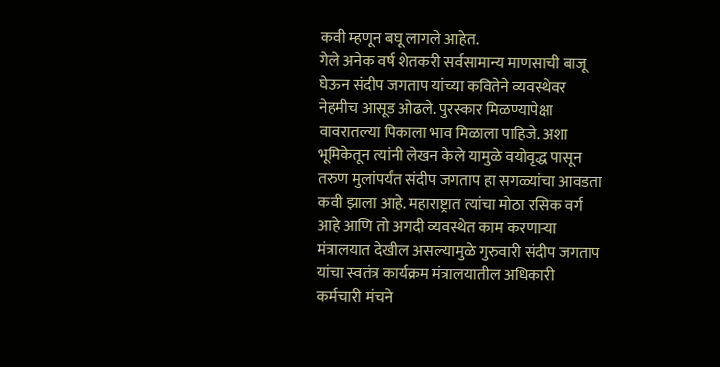कवी म्हणून बघू लागले आहेत.
गेले अनेक वर्ष शेतकरी सर्वसामान्य माणसाची बाजू घेऊन संदीप जगताप यांच्या कवितेने व्यवस्थेवर नेहमीच आसूड ओढले. पुरस्कार मिळण्यापेक्षा वावरातल्या पिकाला भाव मिळाला पाहिजे. अशा भूमिकेतून त्यांनी लेखन केले यामुळे वयोवृद्ध पासून तरुण मुलांपर्यंत संदीप जगताप हा सगळ्यांचा आवडता कवी झाला आहे. महाराष्ट्रात त्यांचा मोठा रसिक वर्ग आहे आणि तो अगदी व्यवस्थेत काम करणाऱ्या मंत्रालयात देखील असल्यामुळे गुरुवारी संदीप जगताप यांचा स्वतंत्र कार्यक्रम मंत्रालयातील अधिकारी कर्मचारी मंचने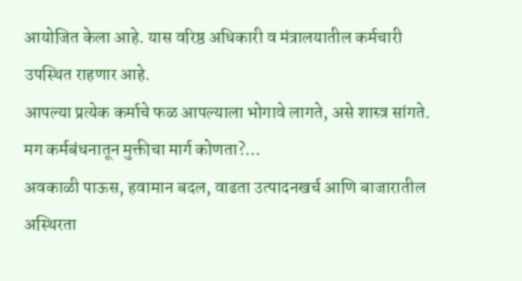आयोजित केला आहे. यास वरिष्ठ अधिकारी व मंत्रालयातील कर्मचारी उपस्थित राहणार आहे.
आपल्या प्रत्येक कर्माचे फळ आपल्याला भोगावे लागते, असे शास्त्र सांगते. मग कर्मबंधनातून मुक्तीचा मार्ग कोणता?…
अवकाळी पाऊस, हवामान बदल, वाढता उत्पादनखर्च आणि बाजारातील अस्थिरता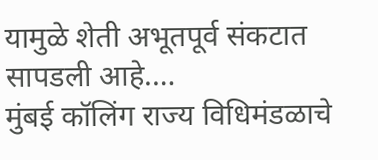यामुळे शेती अभूतपूर्व संकटात सापडली आहे.…
मुंबई कॉलिंग राज्य विधिमंडळाचे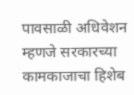पावसाळी अधिवेशन म्हणजे सरकारच्या कामकाजाचा हिशेब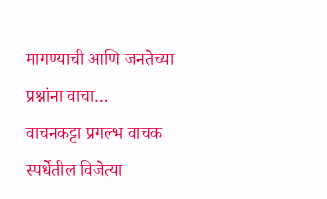मागण्याची आणि जनतेच्या प्रश्नांना वाचा…
वाचनकट्टा प्रगल्भ वाचक स्पर्धेतील विजेत्या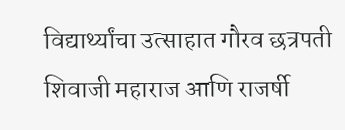विद्यार्थ्यांचा उत्साहात गौरव छत्रपती शिवाजी महाराज आणि राजर्षी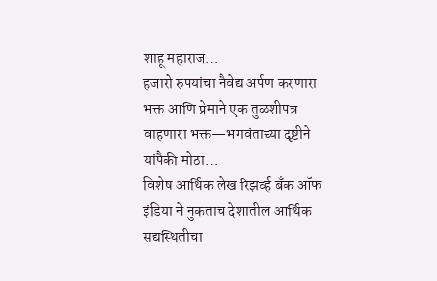शाहू महाराज…
हजारो रुपयांचा नैवेद्य अर्पण करणारा भक्त आणि प्रेमाने एक तुळशीपत्र वाहणारा भक्त—भगवंताच्या दृष्टीने यांपैकी मोठा…
विशेष आर्थिक लेख रिझर्व्ह बँक ऑफ इंडिया ने नुकताच देशातील आर्थिक सद्यस्थितीचा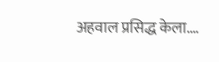अहवाल प्रसिद्ध केला.…